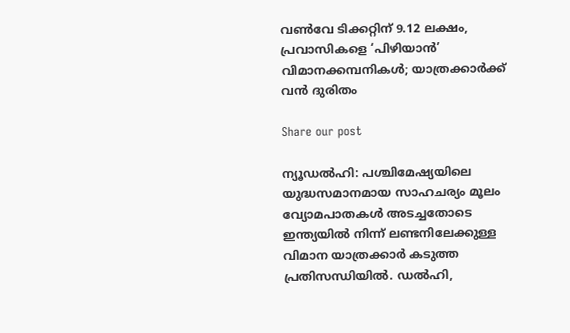വൺവേ ടിക്കറ്റിന് 9.12 ലക്ഷം, പ്രവാസികളെ ‘പിഴിയാൻ’ വിമാനക്കമ്പനികൾ; യാത്രക്കാർക്ക് വൻ ദുരിതം

Share our post

ന്യൂഡൽഹി: പശ്ചിമേഷ്യയിലെ യുദ്ധസമാനമായ സാഹചര്യം മൂലം വ്യോമപാതകൾ അടച്ചതോടെ ഇന്ത്യയിൽ നിന്ന് ലണ്ടനിലേക്കുള്ള വിമാന യാത്രക്കാർ കടുത്ത പ്രതിസന്ധിയിൽ. ഡൽഹി,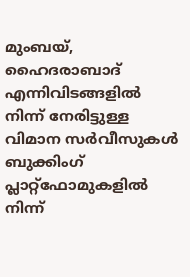മുംബയ്, ഹൈദരാബാദ് എന്നിവിടങ്ങളിൽ നിന്ന് നേരിട്ടുള്ള വിമാന സർവീസുകൾ ബുക്കിംഗ് പ്ലാറ്റ്‌ഫോമുകളിൽ നിന്ന്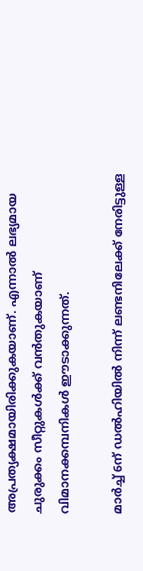അപ്രത്യക്ഷമായിരിക്കുകയാണ്. എന്നാൽ ലഭ്യമായ ചുരുക്കം സീറ്റുകൾക്ക് വൻതുകയാണ് വിമാനക്കമ്പനികൾ ഈടാക്കുന്നത്.

മാർച്ച് 6ന് ഡൽഹിയിൽ നിന്ന് ലണ്ടനിലേക്ക് നേരിട്ടുള്ള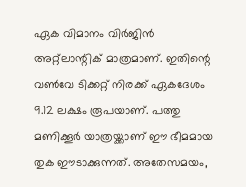ഏക വിമാനം വിർജിൻ അറ്റ്ലാന്റിക് മാത്രമാണ്. ഇതിന്റെ വൺവേ ടിക്കറ്റ് നിരക്ക് ഏകദേശം 9.12 ലക്ഷം രൂപയാണ്. പത്തു മണിക്കൂർ യാത്രയ്ക്കാണ് ഈ ഭീമമായ തുക ഈടാക്കുന്നത്. അതേസമയം,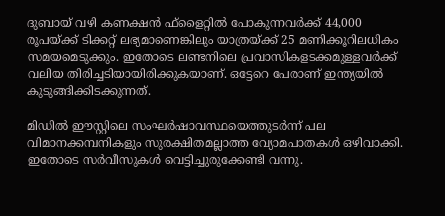ദുബായ് വഴി കണക്ഷൻ ഫ്‌ളൈറ്റിൽ പോകുന്നവർക്ക് 44,000 രൂപയ്ക്ക് ടിക്കറ്റ് ലഭ്യമാണെങ്കിലും യാത്രയ്ക്ക് 25 മണിക്കൂറിലധികം സമയമെടുക്കും. ഇതോടെ ലണ്ടനിലെ പ്രവാസികളടക്കമുള്ളവർക്ക് വലിയ തിരിച്ചടിയായിരിക്കുകയാണ്. ഒട്ടേറെ പേരാണ് ഇന്ത്യയിൽ കുടുങ്ങിക്കിടക്കുന്നത്.

മിഡിൽ ഈസ്റ്റിലെ സംഘർഷാവസ്ഥയെത്തുടർന്ന് പല വിമാനക്കമ്പനികളും സുരക്ഷിതമല്ലാത്ത വ്യോമപാതകൾ ഒഴിവാക്കി. ഇതോടെ സർവീസുകൾ വെട്ടിച്ചുരുക്കേണ്ടി വന്നു.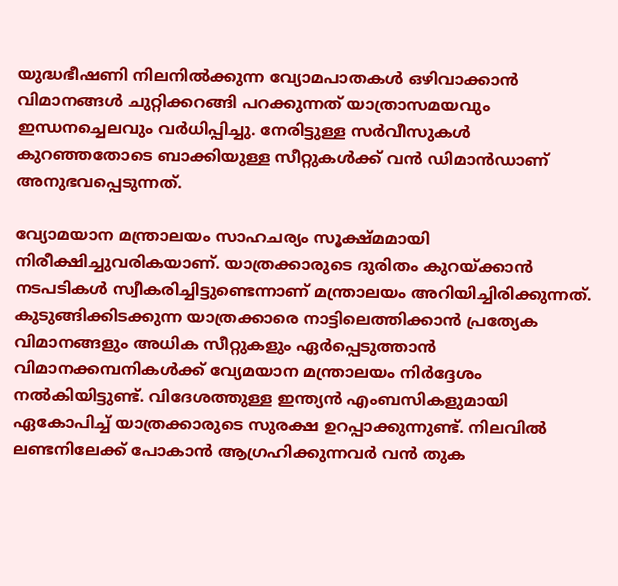യുദ്ധഭീഷണി നിലനിൽക്കുന്ന വ്യോമപാതകൾ ഒഴിവാക്കാൻ വിമാനങ്ങൾ ചുറ്റിക്കറങ്ങി പറക്കുന്നത് യാത്രാസമയവും ഇന്ധനച്ചെലവും വർധിപ്പിച്ചു. നേരിട്ടുള്ള സർവീസുകൾ കുറഞ്ഞതോടെ ബാക്കിയുള്ള സീറ്റുകൾക്ക് വൻ ഡിമാൻഡാണ് അനുഭവപ്പെടുന്നത്.

വ്യോമയാന മന്ത്രാലയം സാഹചര്യം സൂക്ഷ്മമായി നിരീക്ഷിച്ചുവരികയാണ്. യാത്രക്കാരുടെ ദുരിതം കുറയ്ക്കാൻ നടപടികൾ സ്വീകരിച്ചിട്ടുണ്ടെന്നാണ് മന്ത്രാലയം അറിയിച്ചിരിക്കുന്നത്. കുടുങ്ങിക്കിടക്കുന്ന യാത്രക്കാരെ നാട്ടിലെത്തിക്കാൻ പ്രത്യേക വിമാനങ്ങളും അധിക സീറ്റുകളും ഏർപ്പെടുത്താൻ വിമാനക്കമ്പനികൾക്ക് വ്യേമയാന മന്ത്രാലയം നിർദ്ദേശം നൽകിയിട്ടുണ്ട്. വിദേശത്തുള്ള ഇന്ത്യൻ എംബസികളുമായി ഏകോപിച്ച് യാത്രക്കാരുടെ സുരക്ഷ ഉറപ്പാക്കുന്നുണ്ട്. നിലവിൽ ലണ്ടനിലേക്ക് പോകാൻ ആഗ്രഹിക്കുന്നവർ വൻ തുക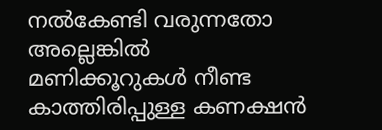നൽകേണ്ടി വരുന്നതോ അല്ലെങ്കിൽ മണിക്കൂറുകൾ നീണ്ട കാത്തിരിപ്പുള്ള കണക്ഷൻ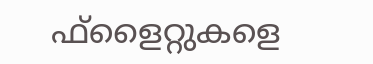ഫ്‌ളൈറ്റുകളെ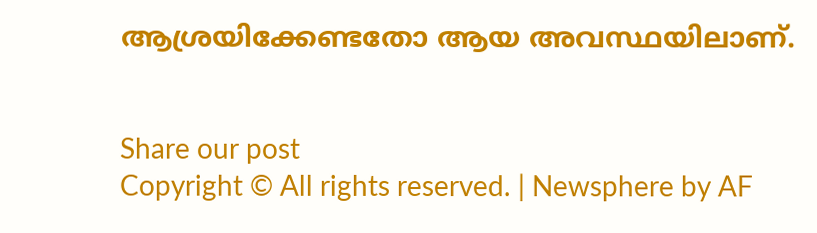ആശ്രയിക്കേണ്ടതോ ആയ അവസ്ഥയിലാണ്.


Share our post
Copyright © All rights reserved. | Newsphere by AF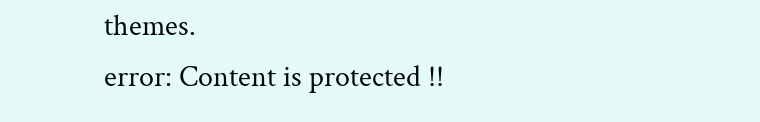themes.
error: Content is protected !!